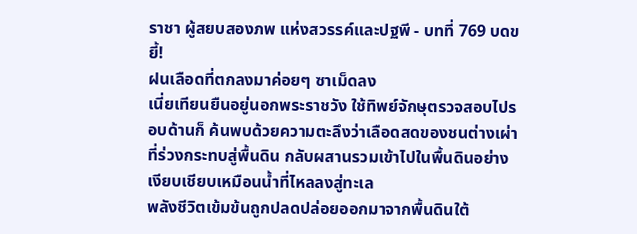ราชา ผู้สยบสองภพ แห่งสวรรค์และปฐพี - บทที่ 769 บดขยี้!
ฝนเลือดที่ตกลงมาค่อยๆ ซาเม็ดลง
เนี่ยเทียนยืนอยู่นอกพระราชวัง ใช้ทิพย์จักษุตรวจสอบไปรอบด้านก็ ค้นพบด้วยความตะลึงว่าเลือดสดของชนต่างเผ่าที่ร่วงกระทบสู่พื้นดิน กลับผสานรวมเข้าไปในพื้นดินอย่างเงียบเชียบเหมือนน้ำที่ไหลลงสู่ทะเล
พลังชีวิตเข้มข้นถูกปลดปล่อยออกมาจากพื้นดินใต้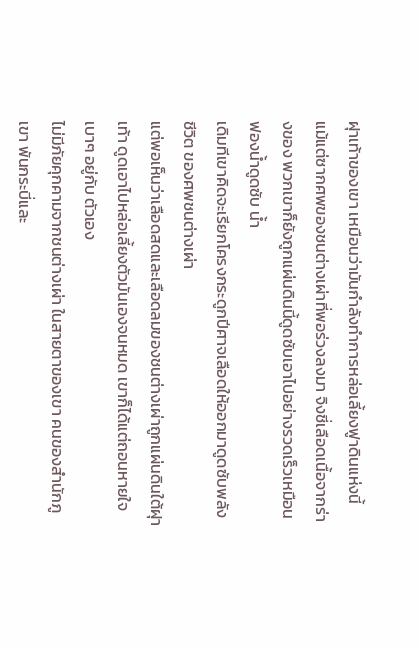ฝุาเท้าของเขา เหมือนว่ามันกำลังทำการหล่อเลี้ยงฟูาดินแห่งนี้
แม้แต่ซากศพของชนต่างเผ่าที่พอร่วงลงมา จิงชี่เลือดเนื้อจากร่างของ พวกเขาก็ยังถูกแผ่นดินนี้ดูดซับเอาไปอย่างรวดเร็วเหมือนฟองน้ำดูดซับ น้ำ
เดิมทีเขาคิดจะเรียกโครงกระดูกปีศาจเลือดให้ออกมาดูดซับพลังชีวิต ของศพชนต่างเผ่า
แต่พอเห็นว่าเลือดสดและเลือดลมของชนต่างเผ่าถูกแผ่นดินใต้ฝุาเท้า ดูดเอาไปหล่อเลี้ยงตัวมันเองจนหมด เขาก็ได้แต่ถอนหายใจเบาๆ อยู่กับ ตัวเอง
ไม่มีภัยคุกคามจากชนต่างเผ่า ในสายตาของเขา คนของสำนักภูเขา พันกระบี่และ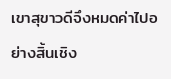เขาสุขาวดีจึงหมดค่าไปอย่างสิ้นเชิง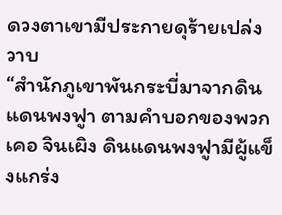ดวงตาเขามีประกายดุร้ายเปล่งวาบ
“สำนักภูเขาพันกระบี่มาจากดินแดนพงฟูา ตามคำบอกของพวกเคอ จินเผิง ดินแดนพงฟูามีผู้แข็งแกร่ง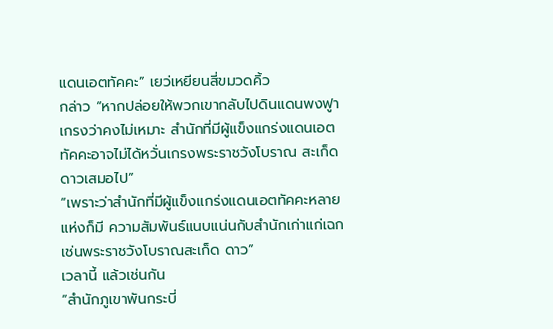แดนเอตทัคคะ” เยว่เหยียนสี่ขมวดคิ้ว
กล่าว “หากปล่อยให้พวกเขากลับไปดินแดนพงฟูา เกรงว่าคงไม่เหมาะ สำนักที่มีผู้แข็งแกร่งแดนเอตทัคคะอาจไม่ได้หวั่นเกรงพระราชวังโบราณ สะเก็ดดาวเสมอไป”
“เพราะว่าสำนักที่มีผู้แข็งแกร่งแดนเอตทัคคะหลายแห่งก็มี ความสัมพันธ์แนบแน่นกับสำนักเก่าแก่เฉกเช่นพระราชวังโบราณสะเก็ด ดาว”
เวลานี้ แล้วเช่นกัน
“สำนักภูเขาพันกระบี่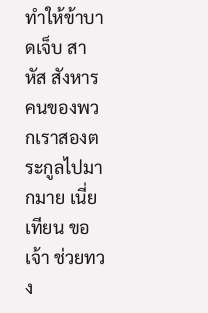ทำให้ข้าบาดเจ็บ สาหัส สังหารคนของพวกเราสองตระกูลไปมากมาย เนี่ยเทียน ขอเจ้า ช่วยทวง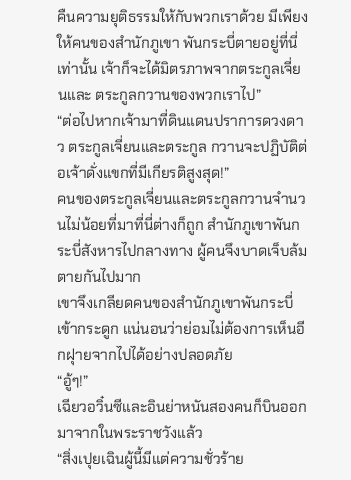คืนความยุติธรรมให้กับพวกเราด้วย มีเพียงให้คนของสำนักภูเขา พันกระบี่ตายอยู่ที่นี่เท่านั้น เจ้าก็จะได้มิตรภาพจากตระกูลเจี่ยนและ ตระกูลกวานของพวกเราไป”
“ต่อไปหากเจ้ามาที่ดินแดนปราการดวงดาว ตระกูลเจี่ยนและตระกูล กวานจะปฏิบัติต่อเจ้าดั่งแขกที่มีเกียรติสูงสุด!”
คนของตระกูลเจี่ยนและตระกูลกวานจำนวนไม่น้อยที่มาที่นี่ต่างก็ถูก สำนักภูเขาพันกระบี่สังหารไปกลางทาง ผู้คนจึงบาดเจ็บล้มตายกันไปมาก
เขาจึงเกลียดคนของสำนักภูเขาพันกระบี่ เข้ากระดูก แน่นอนว่าย่อมไม่ต้องการเห็นอีกฝุายจากไปได้อย่างปลอดภัย
“อู้ๆ!”
เฉียวอวิ๋นซีและอินย่าหนันสองคนก็บินออกมาจากในพระราชวังแล้ว
“สิ่งเปุยเฉินผู้นี้มีแต่ความชั่วร้าย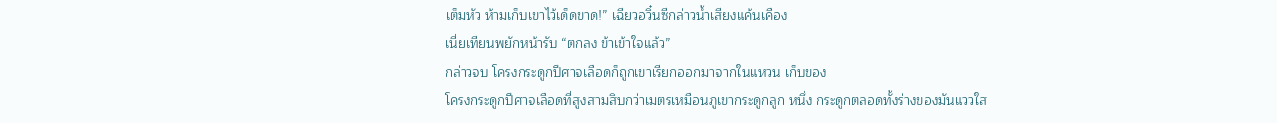เต็มหัว ห้ามเก็บเขาไว้เด็ดขาด!” เฉียวอวิ๋นซีกล่าวน้ำเสียงแค้นเคือง
เนี่ยเทียนพยักหน้ารับ “ตกลง ข้าเข้าใจแล้ว”
กล่าวจบ โครงกระดูกปีศาจเลือดก็ถูกเขาเรียกออกมาจากในแหวน เก็บของ
โครงกระดูกปีศาจเลือดที่สูงสามสิบกว่าเมตรเหมือนภูเขากระดูกลูก หนึ่ง กระดูกตลอดทั้งร่างของมันแววใส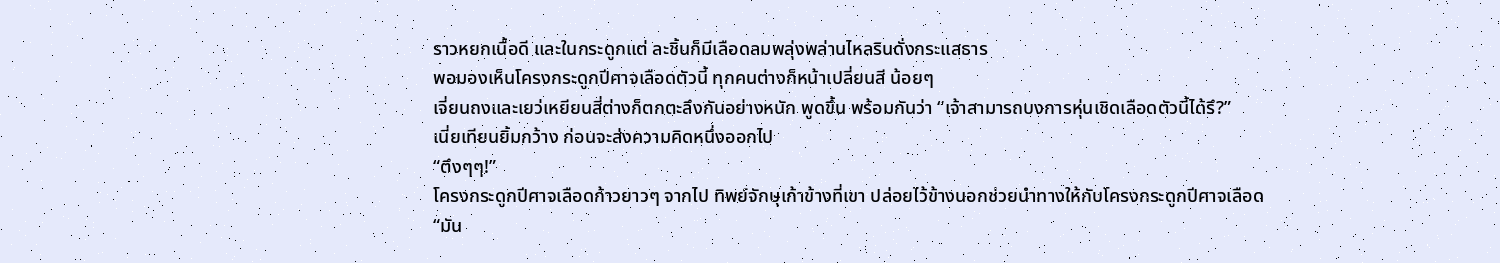ราวหยกเนื้อดี และในกระดูกแต่ ละชิ้นก็มีเลือดลมพลุ่งพล่านไหลรินดั่งกระแสธาร
พอมองเห็นโครงกระดูกปีศาจเลือดตัวนี้ ทุกคนต่างก็หน้าเปลี่ยนสี น้อยๆ
เจี่ยนถงและเยว่เหยียนสี่ต่างก็ตกตะลึงกันอย่างหนัก พูดขึ้น พร้อมกันว่า “เจ้าสามารถบงการหุ่นเชิดเลือดตัวนี้ได้รึ?”
เนี่ยเทียนยิ้มกว้าง ก่อนจะส่งความคิดหนึ่งออกไป
“ตึงๆๆ!”
โครงกระดูกปีศาจเลือดก้าวยาวๆ จากไป ทิพย์จักษุเก้าข้างที่เขา ปล่อยไว้ข้างนอกช่วยนำทางให้กับโครงกระดูกปีศาจเลือด
“มัน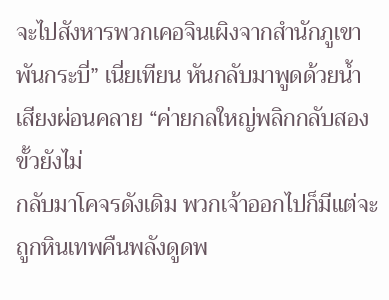จะไปสังหารพวกเคอจินเผิงจากสำนักภูเขาพันกระบี่” เนี่ยเทียน หันกลับมาพูดด้วยน้ำเสียงผ่อนคลาย “ค่ายกลใหญ่พลิกกลับสองขั้วยังไม่
กลับมาโคจรดังเดิม พวกเจ้าออกไปก็มีแต่จะถูกหินเทพคืนพลังดูดพ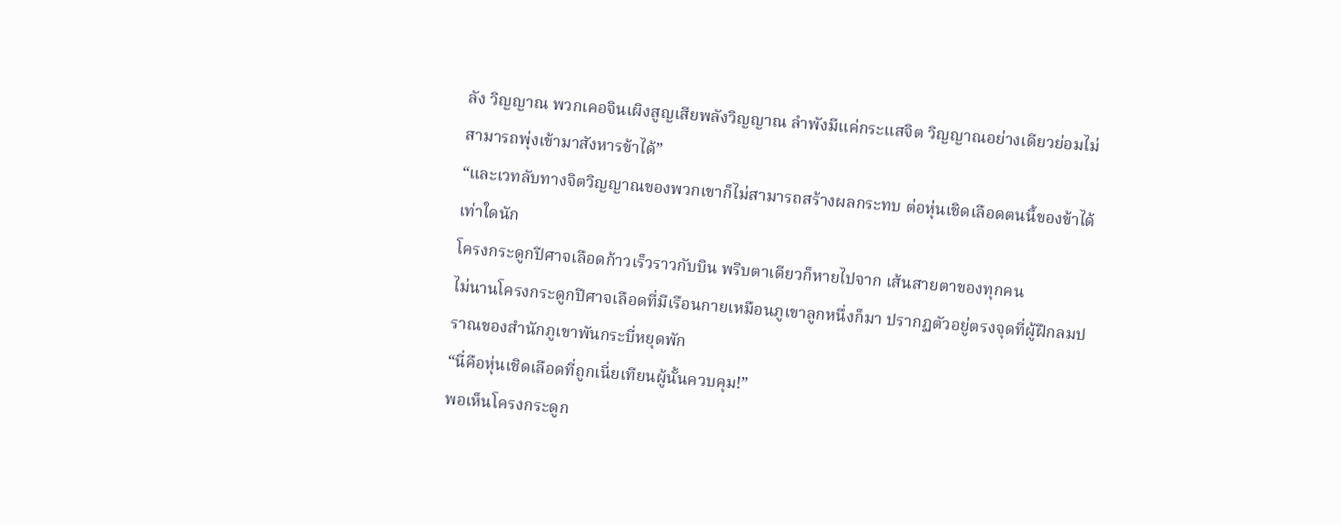ลัง วิญญาณ พวกเคอจินเผิงสูญเสียพลังวิญญาณ ลำพังมีแค่กระแสจิต วิญญาณอย่างเดียวย่อมไม่สามารถพุ่งเข้ามาสังหารข้าได้”
“และเวทลับทางจิตวิญญาณของพวกเขาก็ไม่สามารถสร้างผลกระทบ ต่อหุ่นเชิดเลือดตนนี้ของข้าได้เท่าใดนัก
โครงกระดูกปีศาจเลือดก้าวเร็วราวกับบิน พริบตาเดียวก็หายไปจาก เส้นสายตาของทุกคน
ไม่นานโครงกระดูกปีศาจเลือดที่มีเรือนกายเหมือนภูเขาลูกหนึ่งก็มา ปรากฏตัวอยู่ตรงจุดที่ผู้ฝึกลมปราณของสำนักภูเขาพันกระบี่หยุดพัก
“นี่คือหุ่นเชิดเลือดที่ถูกเนี่ยเทียนผู้นั้นควบคุม!”
พอเห็นโครงกระดูก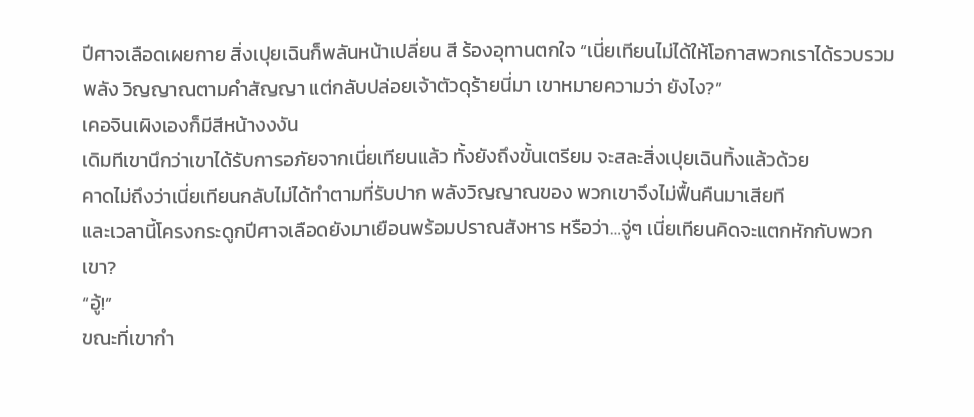ปีศาจเลือดเผยกาย สิ่งเปุยเฉินก็พลันหน้าเปลี่ยน สี ร้องอุทานตกใจ “เนี่ยเทียนไม่ได้ให้โอกาสพวกเราได้รวบรวมพลัง วิญญาณตามคำสัญญา แต่กลับปล่อยเจ้าตัวดุร้ายนี่มา เขาหมายความว่า ยังไง?”
เคอจินเผิงเองก็มีสีหน้างงงัน
เดิมทีเขานึกว่าเขาได้รับการอภัยจากเนี่ยเทียนแล้ว ทั้งยังถึงขั้นเตรียม จะสละสิ่งเปุยเฉินทิ้งแล้วด้วย
คาดไม่ถึงว่าเนี่ยเทียนกลับไม่ได้ทำตามที่รับปาก พลังวิญญาณของ พวกเขาจึงไม่ฟื้นคืนมาเสียที
และเวลานี้โครงกระดูกปีศาจเลือดยังมาเยือนพร้อมปราณสังหาร หรือว่า…จู่ๆ เนี่ยเทียนคิดจะแตกหักกับพวกเขา?
“อู้!”
ขณะที่เขากำ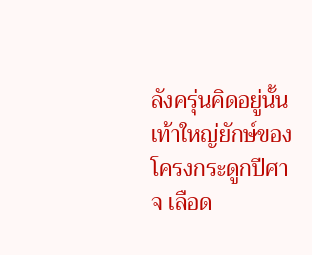ลังครุ่นคิดอยู่นั้น เท้าใหญ่ยักษ์ของโครงกระดูกปีศาจ เลือด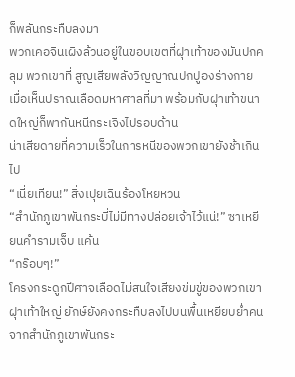ก็พลันกระทืบลงมา
พวกเคอจินเผิงล้วนอยู่ในขอบเขตที่ฝุาเท้าของมันปกคลุม พวกเขาที่ สูญเสียพลังวิญญาณปกปูองร่างกาย เมื่อเห็นปราณเลือดมหาศาลที่มา พร้อมกับฝุาเท้าขนาดใหญ่ก็พากันหนีกระเจิงไปรอบด้าน
น่าเสียดายที่ความเร็วในการหนีของพวกเขายังช้าเกินไป
“เนี่ยเทียน!” สิ่งเปุยเฉินร้องโหยหวน
“สำนักภูเขาพันกระบี่ไม่มีทางปล่อยเจ้าไว้แน่!” ซาเหยียนคำรามเจ็บ แค้น
“กร๊อบๆ!”
โครงกระดูกปีศาจเลือดไม่สนใจเสียงข่มขู่ของพวกเขา ฝุาเท้าใหญ่ ยักษ์ยังคงกระทืบลงไปบนพื้นเหยียบย่ำคนจากสำนักภูเขาพันกระ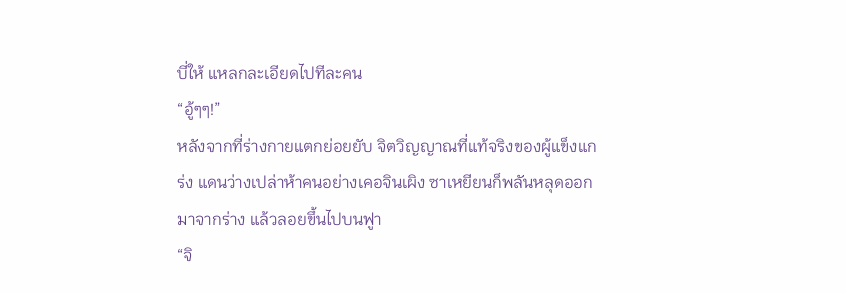บี่ให้ แหลกละเอียดไปทีละคน
“อู้ๆๆ!”
หลังจากที่ร่างกายแตกย่อยยับ จิตวิญญาณที่แท้จริงของผู้แข็งแกร่ง แดนว่างเปล่าห้าคนอย่างเคอจินเผิง ซาเหยียนก็พลันหลุดออกมาจากร่าง แล้วลอยขึ้นไปบนฟูา
“จิ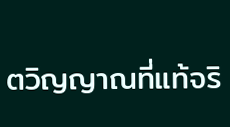ตวิญญาณที่แท้จริ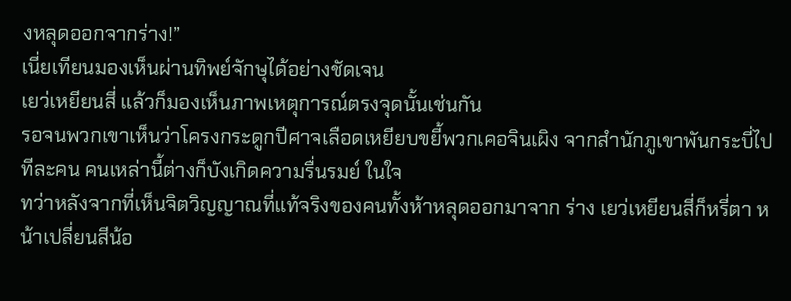งหลุดออกจากร่าง!”
เนี่ยเทียนมองเห็นผ่านทิพย์จักษุได้อย่างชัดเจน
เยว่เหยียนสี่ แล้วก็มองเห็นภาพเหตุการณ์ตรงจุดนั้นเช่นกัน
รอจนพวกเขาเห็นว่าโครงกระดูกปีศาจเลือดเหยียบขยี้พวกเคอจินเผิง จากสำนักภูเขาพันกระบี่ไปทีละคน คนเหล่านี้ต่างก็บังเกิดความรื่นรมย์ ในใจ
ทว่าหลังจากที่เห็นจิตวิญญาณที่แท้จริงของคนทั้งห้าหลุดออกมาจาก ร่าง เยว่เหยียนสี่ก็หรี่ตา หน้าเปลี่ยนสีน้อ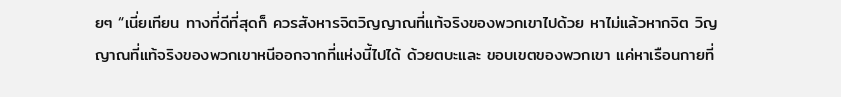ยๆ “เนี่ยเทียน ทางที่ดีที่สุดก็ ควรสังหารจิตวิญญาณที่แท้จริงของพวกเขาไปด้วย หาไม่แล้วหากจิต วิญญาณที่แท้จริงของพวกเขาหนีออกจากที่แห่งนี้ไปได้ ด้วยตบะและ ขอบเขตของพวกเขา แค่หาเรือนกายที่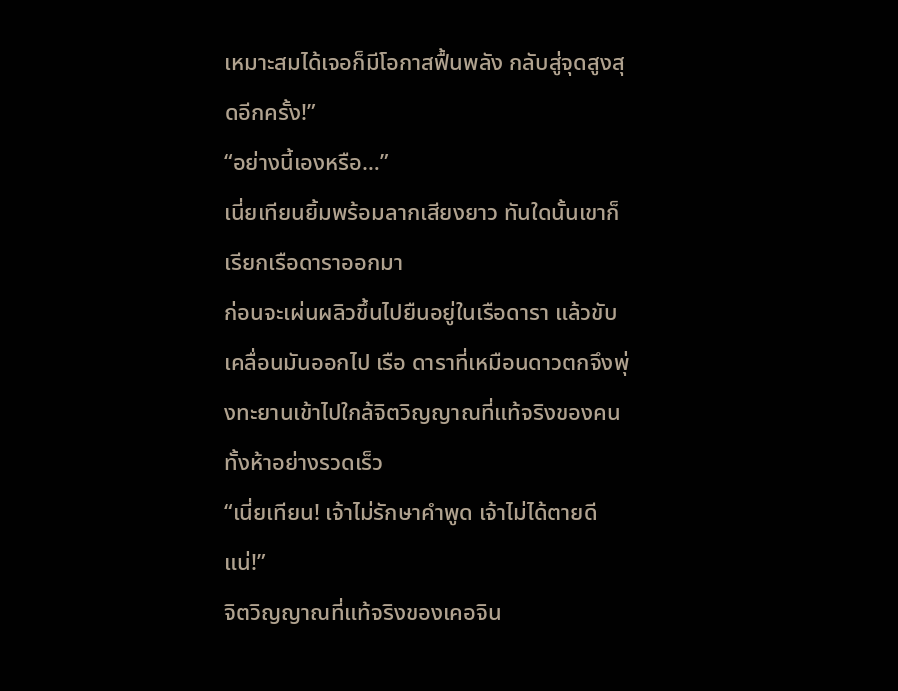เหมาะสมได้เจอก็มีโอกาสฟื้นพลัง กลับสู่จุดสูงสุดอีกครั้ง!”
“อย่างนี้เองหรือ…”
เนี่ยเทียนยิ้มพร้อมลากเสียงยาว ทันใดนั้นเขาก็เรียกเรือดาราออกมา
ก่อนจะเผ่นผลิวขึ้นไปยืนอยู่ในเรือดารา แล้วขับเคลื่อนมันออกไป เรือ ดาราที่เหมือนดาวตกจึงพุ่งทะยานเข้าไปใกล้จิตวิญญาณที่แท้จริงของคน ทั้งห้าอย่างรวดเร็ว
“เนี่ยเทียน! เจ้าไม่รักษาคำพูด เจ้าไม่ได้ตายดีแน่!”
จิตวิญญาณที่แท้จริงของเคอจิน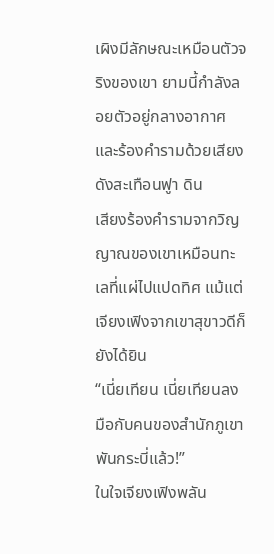เผิงมีลักษณะเหมือนตัวจริงของเขา ยามนี้กำลังลอยตัวอยู่กลางอากาศและร้องคำรามด้วยเสียงดังสะเทือนฟูา ดิน
เสียงร้องคำรามจากวิญญาณของเขาเหมือนทะเลที่แผ่ไปแปดทิศ แม้แต่เจียงเฟิงจากเขาสุขาวดีก็ยังได้ยิน
“เนี่ยเทียน เนี่ยเทียนลงมือกับคนของสำนักภูเขาพันกระบี่แล้ว!”
ในใจเจียงเฟิงพลัน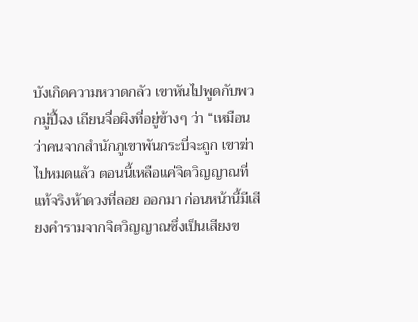บังเกิดความหวาดกลัว เขาหันไปพูดกับพวกมู่ปี้ฉง เถียนจื่อผิงที่อยู่ข้างๆ ว่า “เหมือนว่าคนจากสำนักภูเขาพันกระบี่จะถูก เขาฆ่าไปหมดแล้ว ตอนนี้เหลือแค่จิตวิญญาณที่แท้จริงห้าดวงที่ลอย ออกมา ก่อนหน้านี้มีเสียงคำรามจากจิตวิญญาณซึ่งเป็นเสียงข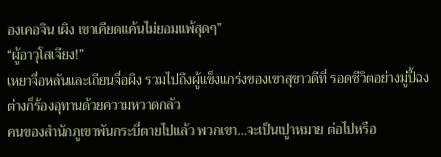องเคอจิน เผิง เขาเคียดแค้นไม่ยอมแพ้สุดๆ”
“ผู้อาวุโสเจียง!”
เหยาจื่อหลันและเถียนจื่อผิง รวมไปถึงผู้แข็งแกร่งของเขาสุขาวดีที่ รอดชีวิตอย่างมู่ปี้ฉงต่างก็ร้องอุทานด้วยความหวาดกลัว
คนของสำนักภูเขาพันกระบี่ตายไปแล้ว พวกเขา…จะเป็นเปูาหมาย ต่อไปหรือ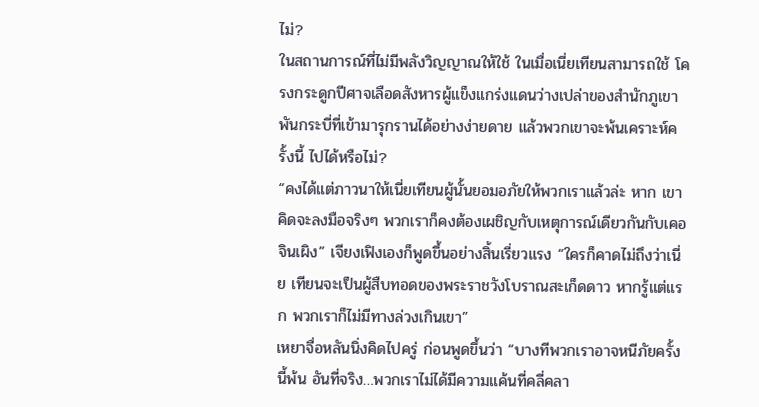ไม่?
ในสถานการณ์ที่ไม่มีพลังวิญญาณให้ใช้ ในเมื่อเนี่ยเทียนสามารถใช้ โครงกระดูกปีศาจเลือดสังหารผู้แข็งแกร่งแดนว่างเปล่าของสำนักภูเขา พันกระบี่ที่เข้ามารุกรานได้อย่างง่ายดาย แล้วพวกเขาจะพ้นเคราะห์ครั้งนี้ ไปได้หรือไม่?
“คงได้แต่ภาวนาให้เนี่ยเทียนผู้นั้นยอมอภัยให้พวกเราแล้วล่ะ หาก เขาคิดจะลงมือจริงๆ พวกเราก็คงต้องเผชิญกับเหตุการณ์เดียวกันกับเคอ จินเผิง” เจียงเฟิงเองก็พูดขึ้นอย่างสิ้นเรี่ยวแรง “ใครก็คาดไม่ถึงว่าเนี่ย เทียนจะเป็นผู้สืบทอดของพระราชวังโบราณสะเก็ดดาว หากรู้แต่แรก พวกเราก็ไม่มีทางล่วงเกินเขา”
เหยาจื่อหลันนิ่งคิดไปครู่ ก่อนพูดขึ้นว่า “บางทีพวกเราอาจหนีภัยครั้ง นี้พ้น อันที่จริง…พวกเราไม่ได้มีความแค้นที่คลี่คลา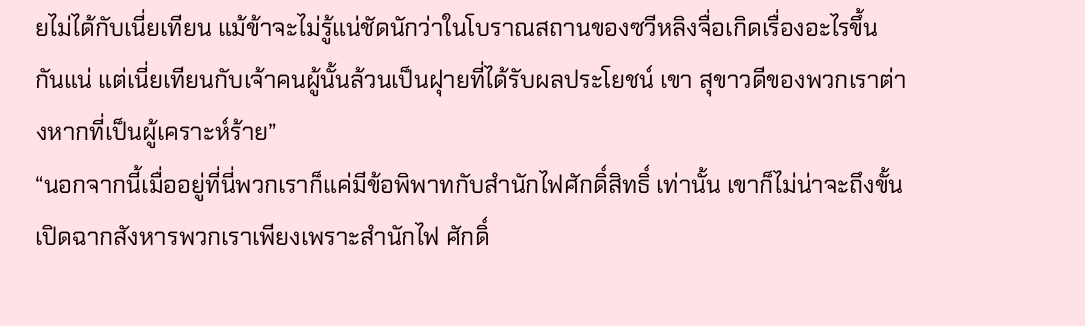ยไม่ได้กับเนี่ยเทียน แม้ข้าจะไม่รู้แน่ชัดนักว่าในโบราณสถานของซวีหลิงจื่อเกิดเรื่องอะไรขึ้น กันแน่ แต่เนี่ยเทียนกับเจ้าคนผู้นั้นล้วนเป็นฝุายที่ได้รับผลประโยชน์ เขา สุขาวดีของพวกเราต่างหากที่เป็นผู้เคราะห์ร้าย”
“นอกจากนี้เมื่ออยู่ที่นี่พวกเราก็แค่มีข้อพิพาทกับสำนักไฟศักดิ์สิทธิ์ เท่านั้น เขาก็ไม่น่าจะถึงขั้นเปิดฉากสังหารพวกเราเพียงเพราะสำนักไฟ ศักดิ์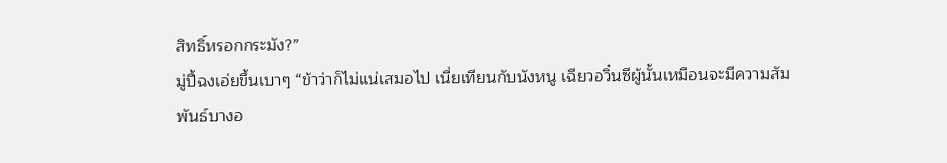สิทธิ์หรอกกระมัง?”
มู่ปี้ฉงเอ่ยขึ้นเบาๆ “ข้าว่าก็ไม่แน่เสมอไป เนี่ยเทียนกับนังหนู เฉียวอวิ๋นซีผู้นั้นเหมือนจะมีความสัมพันธ์บางอ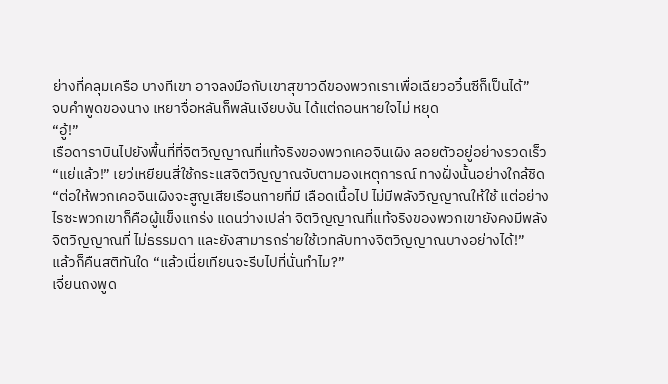ย่างที่คลุมเครือ บางทีเขา อาจลงมือกับเขาสุขาวดีของพวกเราเพื่อเฉียวอวิ๋นซีก็เป็นได้”
จบคำพูดของนาง เหยาจื่อหลันก็พลันเงียบงัน ได้แต่ถอนหายใจไม่ หยุด
“อู้!”
เรือดาราบินไปยังพื้นที่ที่จิตวิญญาณที่แท้จริงของพวกเคอจินเผิง ลอยตัวอยู่อย่างรวดเร็ว
“แย่แล้ว!” เยว่เหยียนสี่ใช้กระแสจิตวิญญาณจับตามองเหตุการณ์ ทางฝั่งนั้นอย่างใกล้ชิด “ต่อให้พวกเคอจินเผิงจะสูญเสียเรือนกายที่มี เลือดเนื้อไป ไม่มีพลังวิญญาณให้ใช้ แต่อย่างไรซะพวกเขาก็คือผู้แข็งแกร่ง แดนว่างเปล่า จิตวิญญาณที่แท้จริงของพวกเขายังคงมีพลังจิตวิญญาณที่ ไม่ธรรมดา และยังสามารถร่ายใช้เวทลับทางจิตวิญญาณบางอย่างได้!”
แล้วก็คืนสติทันใด “แล้วเนี่ยเทียนจะรีบไปที่นั่นทำไม?”
เจี่ยนถงพูด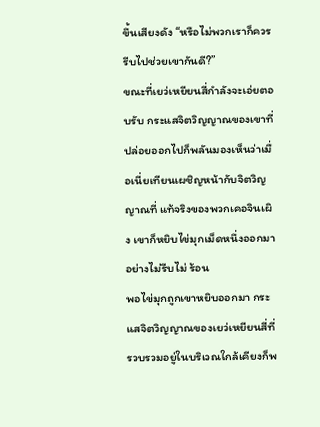ขึ้นเสียงดัง “หรือไม่พวกเราก็ควรรีบไปช่วยเขากันดี?”
ขณะที่เยว่เหยียนสี่กำลังจะเอ่ยตอบรับ กระแสจิตวิญญาณของเขาที่ ปล่อยออกไปก็พลันมองเห็นว่าเมื่อเนี่ยเทียนเผชิญหน้ากับจิตวิญญาณที่ แท้จริงของพวกเคอจินเผิง เขาก็หยิบไข่มุกเม็ดหนึ่งออกมาอย่างไม่รีบไม่ ร้อน
พอไข่มุกถูกเขาหยิบออกมา กระแสจิตวิญญาณของเยว่เหยียนสี่ที่ รวบรวมอยู่ในบริเวณใกล้เคียงก็พ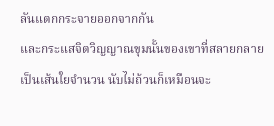ลันแตกกระจายออกจากกัน
และกระแสจิตวิญญาณขุมนั้นของเขาที่สลายกลายเป็นเส้นใยจำนวน นับไม่ถ้วนก็เหมือนจะ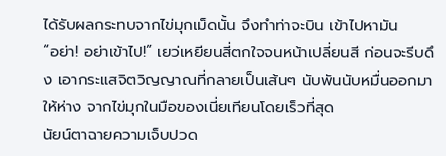ได้รับผลกระทบจากไข่มุกเม็ดนั้น จึงทำท่าจะบิน เข้าไปหามัน
“อย่า! อย่าเข้าไป!” เยว่เหยียนสี่ตกใจจนหน้าเปลี่ยนสี ก่อนจะรีบดึง เอากระแสจิตวิญญาณที่กลายเป็นเส้นๆ นับพันนับหมื่นออกมาให้ห่าง จากไข่มุกในมือของเนี่ยเทียนโดยเร็วที่สุด
นัยน์ตาฉายความเจ็บปวด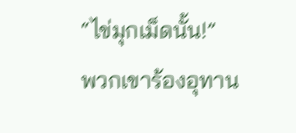“ไข่มุกเม็ดนั้น!”
พวกเขาร้องอุทาน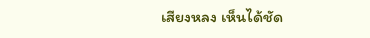เสียงหลง เห็นได้ชัด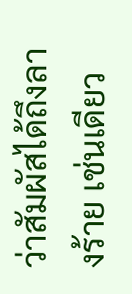ว่าสัมผัสได้ถึงลางร้าย เช่นเดียว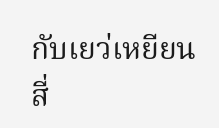กับเยว่เหยียนสี่